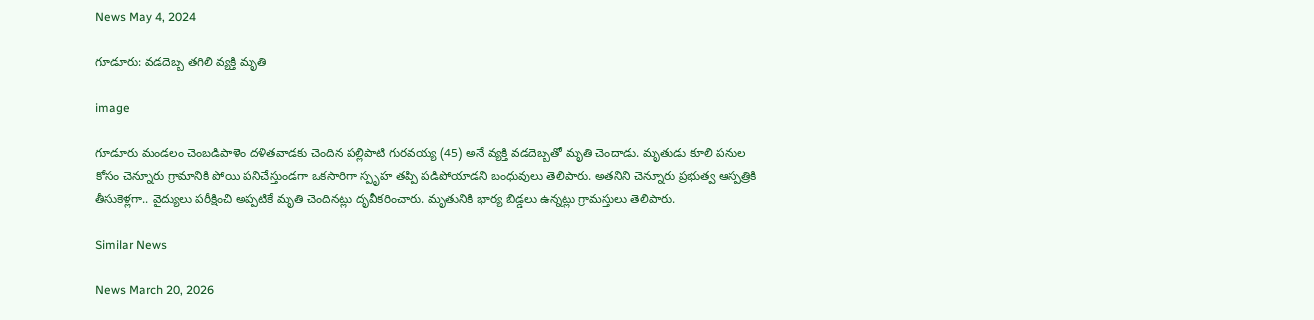News May 4, 2024

గూడూరు: వడదెబ్బ తగిలి వ్యక్తి మృతి

image

గూడూరు మండలం చెంబడిపాళెం దళితవాడకు చెందిన పల్లిపాటి గురవయ్య (45) అనే వ్యక్తి వడదెబ్బతో మృతి చెందాడు. మృతుడు కూలి పనుల కోసం చెన్నూరు గ్రామానికి పోయి పనిచేస్తుండగా ఒకసారిగా స్పృహ తప్పి పడిపోయాడని బంధువులు తెలిపారు. అతనిని చెన్నూరు ప్రభుత్వ ఆస్పత్రికి తీసుకెళ్లగా.. వైద్యులు పరీక్షించి అప్పటికే మృతి చెందినట్లు దృవీకరించారు. మృతునికి భార్య బిడ్డలు ఉన్నట్లు గ్రామస్తులు తెలిపారు.

Similar News

News March 20, 2026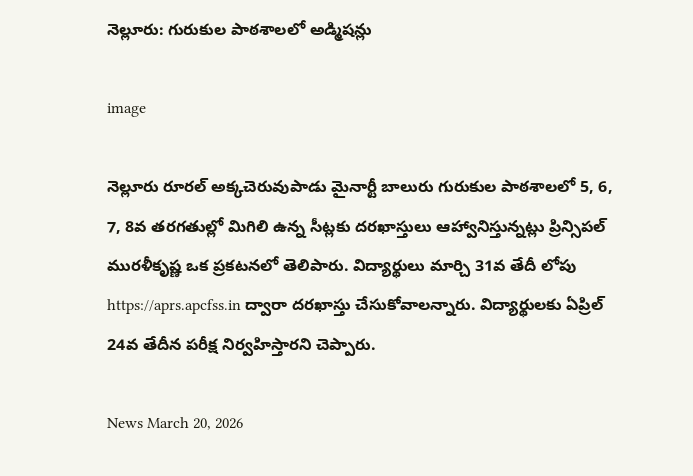నెల్లూరు: గురుకుల పాఠశాలలో అడ్మిషన్లు

image

నెల్లూరు రూరల్ అక్కచెరువుపాడు మైనార్టీ బాలురు గురుకుల పాఠశాలలో 5, 6, 7, 8వ తరగతుల్లో మిగిలి ఉన్న సీట్లకు దరఖాస్తులు ఆహ్వానిస్తున్నట్లు ప్రిన్సిపల్ మురళీకృష్ణ ఒక ప్రకటనలో తెలిపారు. విద్యార్థులు మార్చి 31వ తేదీ లోపు https://aprs.apcfss.in ద్వారా దరఖాస్తు చేసుకోవాలన్నారు. విద్యార్థులకు ఏప్రిల్ 24వ తేదీన పరీక్ష నిర్వహిస్తారని చెప్పారు.

News March 20, 2026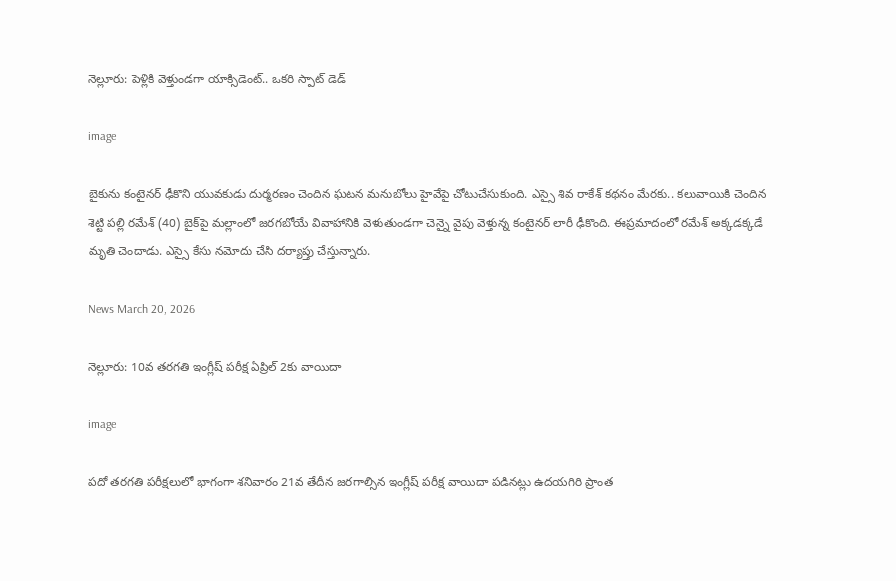నెల్లూరు: పెళ్లికి వెళ్తుండగా యాక్సిడెంట్.. ఒకరి స్పాట్ డెడ్

image

బైకును కంటైనర్ ఢీకొని యువకుడు దుర్మరణం చెందిన ఘటన మనుబోలు హైవేపై చోటుచేసుకుంది. ఎస్సై శివ రాకేశ్ కథనం మేరకు.. కలువాయికి చెందిన శెట్టి పల్లి రమేశ్ (40) బైక్‌పై మల్లాంలో జరగబోయే వివాహానికి వెళుతుండగా చెన్నై వైపు వెళ్తున్న కంటైనర్ లారీ ఢీకొంది. ఈప్రమాదంలో రమేశ్ అక్కడక్కడే మృతి చెందాడు. ఎస్సై కేసు నమోదు చేసి దర్యాప్తు చేస్తున్నారు.

News March 20, 2026

నెల్లూరు: 10వ తరగతి ఇంగ్లీష్ పరీక్ష ఏప్రిల్ 2కు వాయిదా

image

పదో తరగతి పరీక్షలులో భాగంగా శనివారం 21వ తేదీన జరగాల్సిన ఇంగ్లీష్ పరీక్ష వాయిదా పడినట్లు ఉదయగిరి ప్రాంత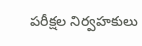పరీక్షల నిర్వహకులు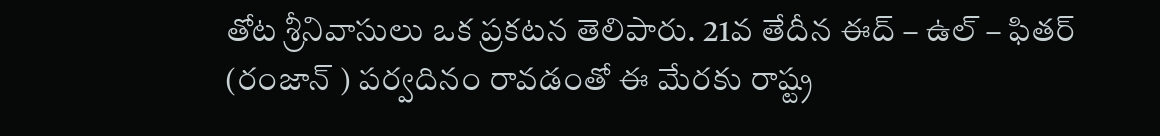తోట శ్రీనివాసులు ఒక ప్రకటన తెలిపారు. 21వ తేదీన ఈద్ – ఉల్ – ఫితర్ (రంజాన్ ) పర్వదినం రావడంతో ఈ మేరకు రాష్ట్ర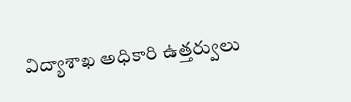విద్యాశాఖ అధికారి ఉత్తర్వులు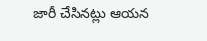జారీ చేసినట్లు ఆయన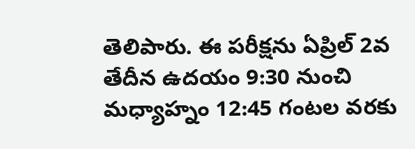తెలిపారు. ఈ పరీక్షను ఏప్రిల్ 2వ తేదీన ఉదయం 9:30 నుంచి మధ్యాహ్నం 12:45 గంటల వరకు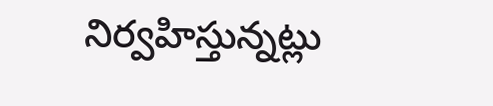నిర్వహిస్తున్నట్లు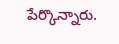పేర్కొన్నారు.